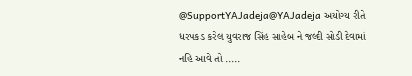@SupportYAJadeja@YAJadeja અયોગ્ય રીતે ધરપકડ કરેલ યુવરાજ સિંહ સાહેબ ને જલ્દી સોડી દેવામાં નહિ આવે તો .....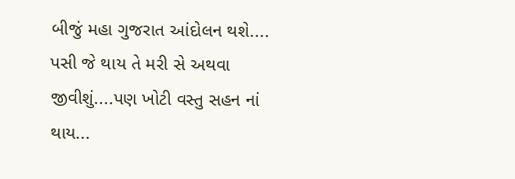બીજું મહા ગુજરાત આંદોલન થશે.... પસી જે થાય તે મરી સે અથવા જીવીશું....પણ ખોટી વસ્તુ સહન નાં થાય...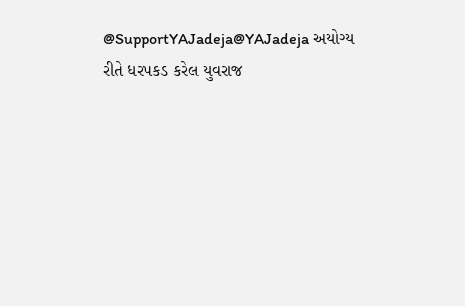@SupportYAJadeja@YAJadeja અયોગ્ય રીતે ધરપકડ કરેલ યુવરાજ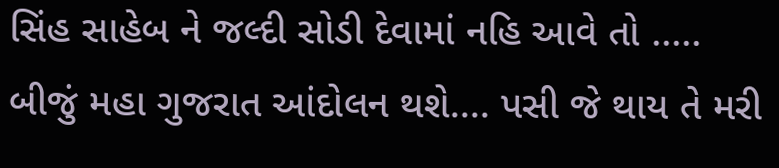સિંહ સાહેબ ને જલ્દી સોડી દેવામાં નહિ આવે તો ..... બીજું મહા ગુજરાત આંદોલન થશે.... પસી જે થાય તે મરી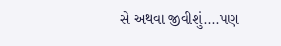સે અથવા જીવીશું....પણ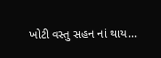ખોટી વસ્તુ સહન નાં થાય...